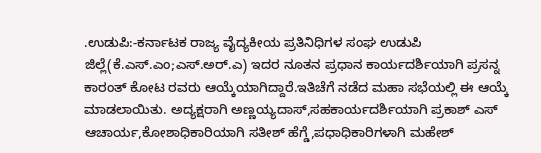.ಉಡುಪಿ:-ಕರ್ನಾಟಕ ರಾಜ್ಯ ವೈದ್ಯಕೀಯ ಪ್ರತಿನಿಧಿಗಳ ಸಂಘ ಉಡುಪಿ ಜಿಲ್ಲೆ(ಕೆ.ಎಸ್.ಎಂ;ಎಸ್.ಅರ್.ಎ) ಇದರ ನೂತನ ಪ್ರಧಾನ ಕಾರ್ಯದರ್ಶಿಯಾಗಿ ಪ್ರಸನ್ನ ಕಾರಂತ್ ಕೋಟ ರವರು ಆಯ್ಕೆಯಾಗಿದ್ದಾರೆ.ಇತಿಚೆಗೆ ನಡೆದ ಮಹಾ ಸಭೆಯಲ್ಲಿ ಈ ಆಯ್ಕೆ ಮಾಡಲಾಯಿತು. ಅದ್ಯಕ್ಷರಾಗಿ ಅಣ್ಣಯ್ಯದಾಸ್,ಸಹಕಾರ್ಯದರ್ಶಿಯಾಗಿ ಪ್ರಕಾಶ್ ಎಸ್ ಆಚಾರ್ಯ,ಕೋಶಾಧಿಕಾರಿಯಾಗಿ ಸತೀಶ್ ಹೆಗ್ಡೆ,ಪಧಾಧಿಕಾರಿಗಳಾಗಿ ಮಹೇಶ್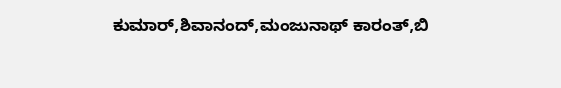ಕುಮಾರ್,ಶಿವಾನಂದ್,ಮಂಜುನಾಥ್ ಕಾರಂತ್,ಬಿ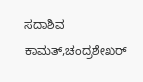ಸದಾಶಿವ ಕಾಮತ್,ಚಂದ್ರಶೇಖರ್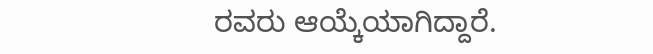ರವರು ಆಯ್ಕೆಯಾಗಿದ್ದಾರೆ.